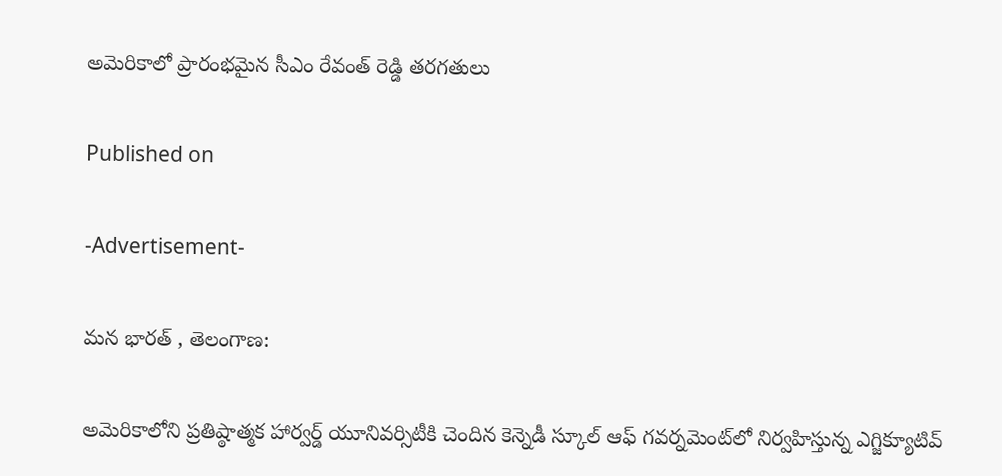అమెరికాలో ప్రారంభమైన సీఎం రేవంత్ రెడ్డి తరగతులు

Published on

-Advertisement-

మన భారత్ , తెలంగాణ:

అమెరికాలోని ప్రతిష్ఠాత్మక హార్వర్డ్ యూనివర్సిటీకి చెందిన కెన్నెడీ స్కూల్ ఆఫ్ గవర్నమెంట్‌లో నిర్వహిస్తున్న ఎగ్జిక్యూటివ్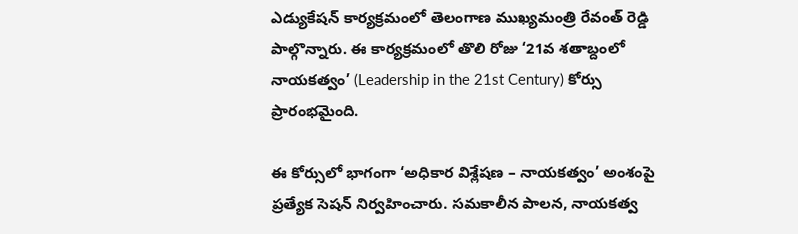ఎడ్యుకేషన్ కార్యక్రమంలో తెలంగాణ ముఖ్యమంత్రి రేవంత్ రెడ్డి పాల్గొన్నారు. ఈ కార్యక్రమంలో తొలి రోజు ‘21వ శతాబ్దంలో నాయకత్వం’ (Leadership in the 21st Century) కోర్సు ప్రారంభమైంది.

ఈ కోర్సులో భాగంగా ‘అధికార విశ్లేషణ – నాయకత్వం’ అంశంపై ప్రత్యేక సెషన్ నిర్వహించారు. సమకాలీన పాలన, నాయకత్వ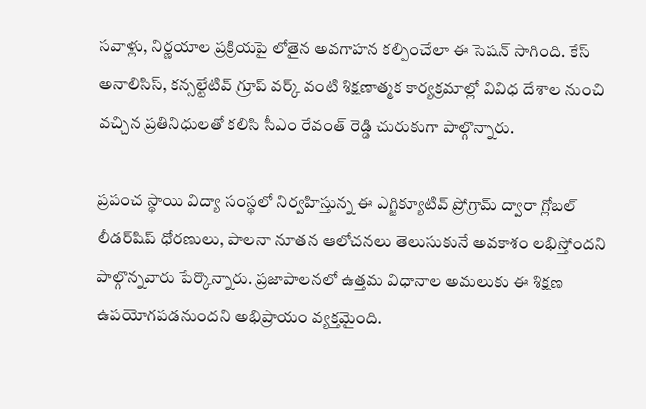సవాళ్లు, నిర్ణయాల ప్రక్రియపై లోతైన అవగాహన కల్పించేలా ఈ సెషన్ సాగింది. కేస్ అనాలిసిస్, కన్సల్టేటివ్ గ్రూప్ వర్క్ వంటి శిక్షణాత్మక కార్యక్రమాల్లో వివిధ దేశాల నుంచి వచ్చిన ప్రతినిధులతో కలిసి సీఎం రేవంత్ రెడ్డి చురుకుగా పాల్గొన్నారు.

ప్రపంచ స్థాయి విద్యా సంస్థలో నిర్వహిస్తున్న ఈ ఎగ్జిక్యూటివ్ ప్రోగ్రామ్ ద్వారా గ్లోబల్ లీడర్‌షిప్ ధోరణులు, పాలనా నూతన ఆలోచనలు తెలుసుకునే అవకాశం లభిస్తోందని పాల్గొన్నవారు పేర్కొన్నారు. ప్రజాపాలనలో ఉత్తమ విధానాల అమలుకు ఈ శిక్షణ ఉపయోగపడనుందని అభిప్రాయం వ్యక్తమైంది.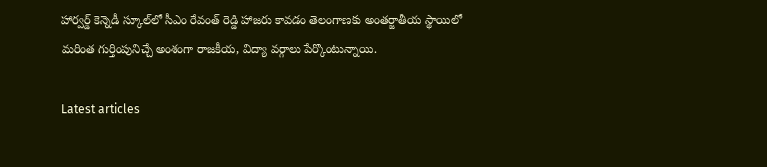హార్వర్డ్ కెన్నెడీ స్కూల్‌లో సీఎం రేవంత్ రెడ్డి హాజరు కావడం తెలంగాణకు అంతర్జాతీయ స్థాయిలో మరింత గుర్తింపునిచ్చే అంశంగా రాజకీయ, విద్యా వర్గాలు పేర్కొంటున్నాయి.

Latest articles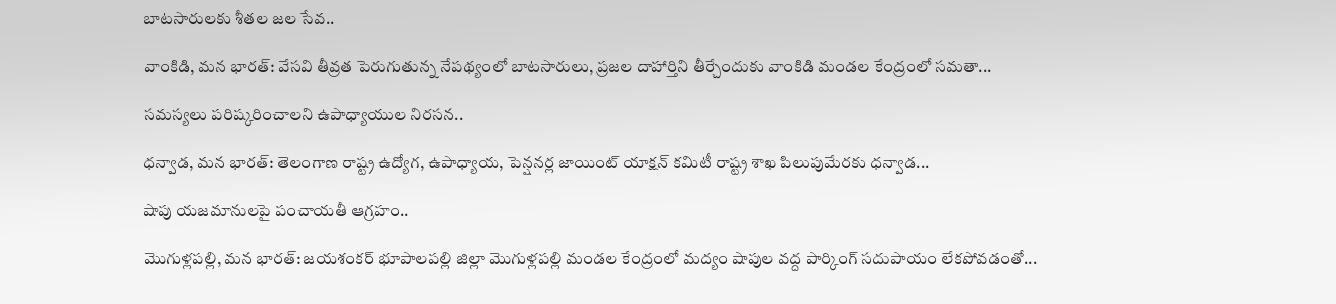బాటసారులకు శీతల జల సేవ..

వాంకిడి, మన భారత్: వేసవి తీవ్రత పెరుగుతున్న నేపథ్యంలో బాటసారులు, ప్రజల దాహార్తిని తీర్చేందుకు వాంకిడి మండల కేంద్రంలో సమతా...

సమస్యలు పరిష్కరించాలని ఉపాధ్యాయుల నిరసన..

ధన్వాడ, మన భారత్: తెలంగాణ రాష్ట్ర ఉద్యోగ, ఉపాధ్యాయ, పెన్షనర్ల జాయింట్ యాక్షన్ కమిటీ రాష్ట్ర శాఖ పిలుపుమేరకు ధన్వాడ...

షాపు యజమానులపై పంచాయతీ ఆగ్రహం..

మొగుళ్లపల్లి, మన భారత్: జయశంకర్ భూపాలపల్లి జిల్లా మొగుళ్లపల్లి మండల కేంద్రంలో మద్యం షాపుల వద్ద పార్కింగ్ సదుపాయం లేకపోవడంతో...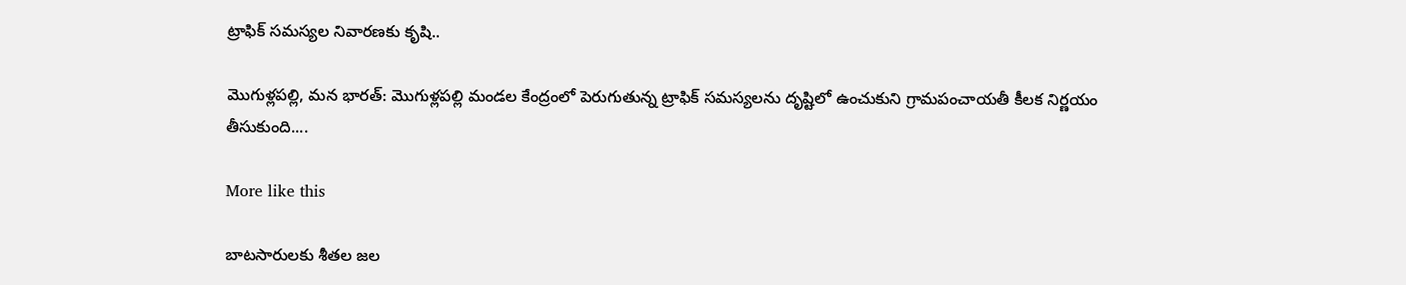ట్రాఫిక్ సమస్యల నివారణకు కృషి..

మొగుళ్లపల్లి, మన భారత్: మొగుళ్లపల్లి మండల కేంద్రంలో పెరుగుతున్న ట్రాఫిక్ సమస్యలను దృష్టిలో ఉంచుకుని గ్రామపంచాయతీ కీలక నిర్ణయం తీసుకుంది....

More like this

బాటసారులకు శీతల జల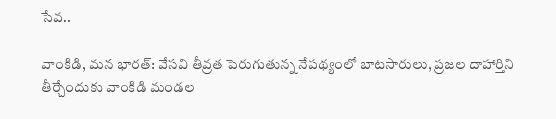సేవ..

వాంకిడి, మన భారత్: వేసవి తీవ్రత పెరుగుతున్న నేపథ్యంలో బాటసారులు, ప్రజల దాహార్తిని తీర్చేందుకు వాంకిడి మండల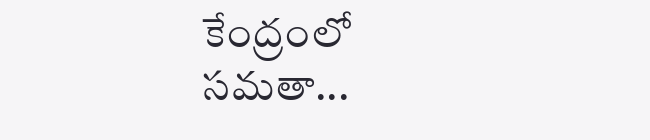కేంద్రంలో సమతా...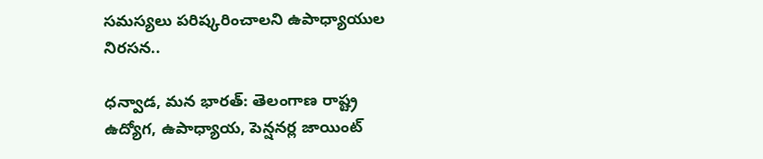సమస్యలు పరిష్కరించాలని ఉపాధ్యాయుల నిరసన..

ధన్వాడ, మన భారత్: తెలంగాణ రాష్ట్ర ఉద్యోగ, ఉపాధ్యాయ, పెన్షనర్ల జాయింట్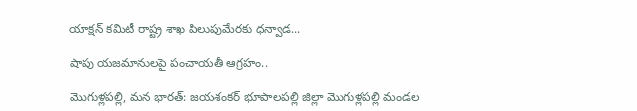యాక్షన్ కమిటీ రాష్ట్ర శాఖ పిలుపుమేరకు ధన్వాడ...

షాపు యజమానులపై పంచాయతీ ఆగ్రహం..

మొగుళ్లపల్లి, మన భారత్: జయశంకర్ భూపాలపల్లి జిల్లా మొగుళ్లపల్లి మండల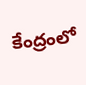కేంద్రంలో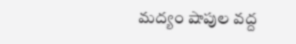మద్యం షాపుల వద్ద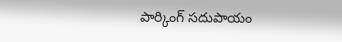పార్కింగ్ సదుపాయం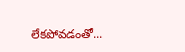లేకపోవడంతో...